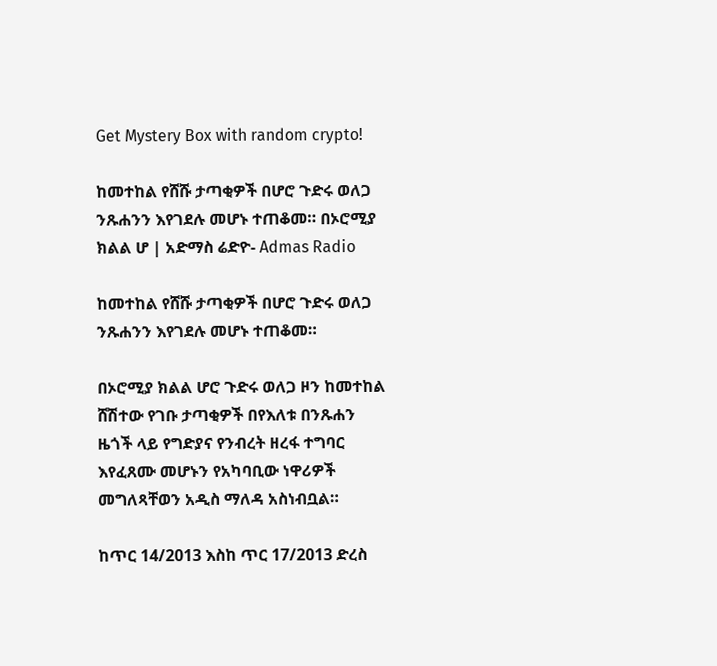Get Mystery Box with random crypto!

ከመተከል የሸሹ ታጣቂዎች በሆሮ ጉድሩ ወለጋ ንጹሐንን እየገደሉ መሆኑ ተጠቆመ። በኦሮሚያ ክልል ሆ | አድማስ ሬድዮ- Admas Radio

ከመተከል የሸሹ ታጣቂዎች በሆሮ ጉድሩ ወለጋ ንጹሐንን እየገደሉ መሆኑ ተጠቆመ።

በኦሮሚያ ክልል ሆሮ ጉድሩ ወለጋ ዞን ከመተከል ሸሽተው የገቡ ታጣቂዎች በየእለቱ በንጹሐን ዜጎች ላይ የግድያና የንብረት ዘረፋ ተግባር እየፈጸሙ መሆኑን የአካባቢው ነዋሪዎች መግለጻቸወን አዲስ ማለዳ አስነብቧል።

ከጥር 14/2013 እስከ ጥር 17/2013 ድረስ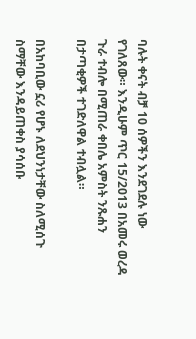ባሉት ቀናት ብቻ 10 ሰዎችን እንደገደሉ ነው የገለጸው። እንዲሁም ጥር 15/2013 በአመሩ ወረዳ ጉራ ተብሎ በሚጠራ ቀበሌ አምስት ንጹሐን በታጣቂዎች ተገድለዋል ተብሏል።

በአከባቢው ኗሪ የሆኑ ለደህንነታቸው ስለሚሰጉ ስማቸው እንዳይጠቀስ ያሳሰቡ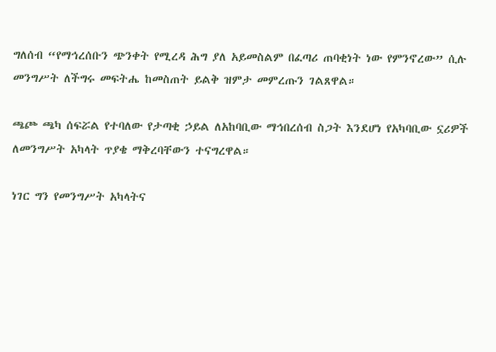ግለሰብ “የማኅረሰቡን ጭንቀት የሚረዳ ሕግ ያለ አይመስልም በፈጣሪ ጠባቂነት ነው የምንኖረው” ሲሉ መንግሥት ለችግሩ መፍትሔ ከመስጠት ይልቅ ዝምታ መምረጡን ገልጸዋል።

ጫጮ ጫካ ሰፍሯል የተባለው የታጣቂ ኃይል ለአከባቢው ማኅበረሰብ ስጋት እንደሆነ የአካባቢው ኗሪዎች ለመንግሥት አካላት ጥያቄ ማቅረባቸውን ተናግረዋል።

ነገር ግን የመንግሥት አካላትና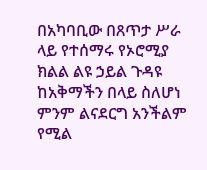በአካባቢው በጸጥታ ሥራ ላይ የተሰማሩ የኦሮሚያ ክልል ልዩ ኃይል ጉዳዩ ከአቅማችን በላይ ስለሆነ ምንም ልናደርግ አንችልም የሚል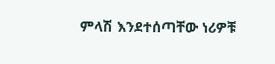ምላሽ እንደተሰጣቸው ነሪዎቹ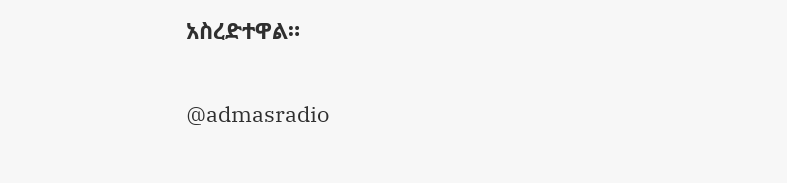አስረድተዋል።

@admasradio